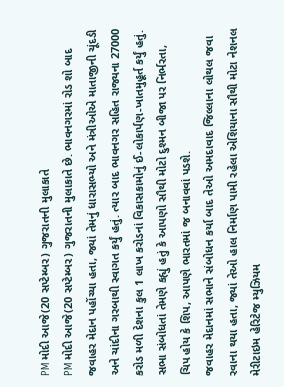PM મોદી આજે(20 સપ્ટેમ્બર) ગુજરાતની મુલાકાતે
PM મોદી આજે(20 સપ્ટેમ્બર) ગુજરાતની મુલાકાતે છે. ભાવનગરમાં રોડ શો બાદ જવાહર મેદાન પહોંચ્યા હતા, જ્યાં તેમનું ધારાસભ્યો અને મંત્રીઓએ માતાજીની ચૂંદડી અને ચાંદીના ગરબાથી સ્વાગત કર્યું હતું. ત્યાર બાદ ભાવનગર સહિત રાજ્યના 27000 કરોડ મળી દેશના કુલ 1 લાખ કરોડનાં વિકાસકામોનું ઈ-લોકાર્પણ-ખાતમુહૂર્ત કર્યું હતું. સભા સંબોધતાં તેમણે કહ્યું હતું કે આપણો સૌથી મોટો દુશ્મન બીજા પર નિર્ભરતા, ચિપ હોય કે શિપ, આપણે ભારતમાં જ બનાવવાં પડશે.
જવાહર મેદાનમાં સભાને સંબોધન કર્યા બાદ તેઓ અમદાવાદ જિલ્લાના લોથલ જવા રવાના થયા હતા, જ્યાં તેઓ હાલ નિર્માણ પામી રહેલા એશિયાના સૌથી મોટા નેશનલ મેરીટાઇમ હેરિટેજ મ્યુઝિયમ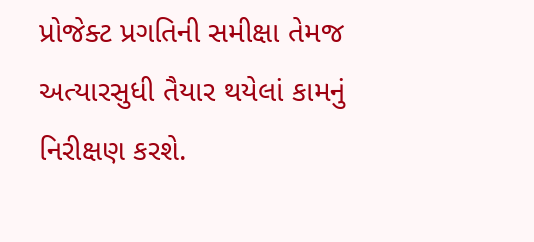પ્રોજેક્ટ પ્રગતિની સમીક્ષા તેમજ અત્યારસુધી તૈયાર થયેલાં કામનું નિરીક્ષણ કરશે.